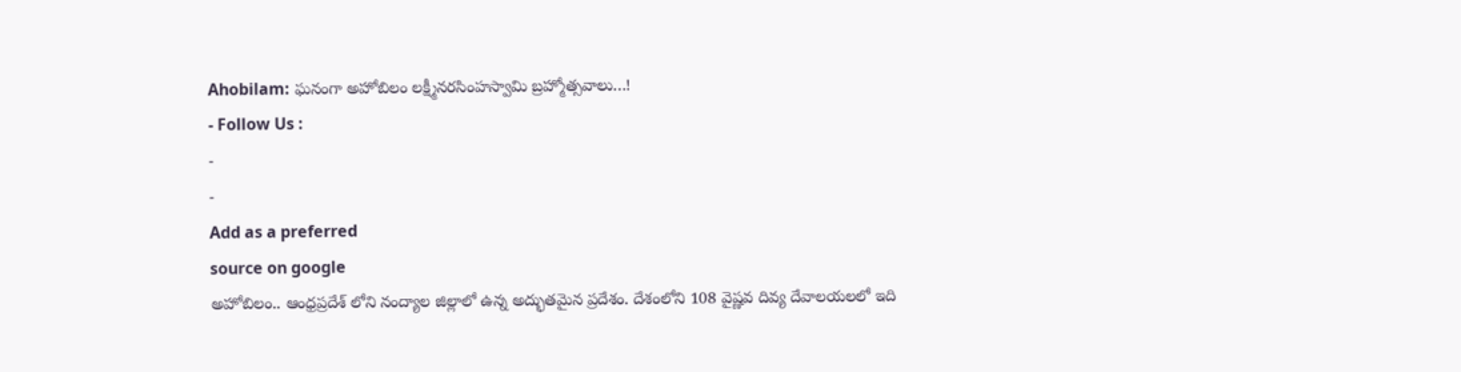Ahobilam: ఘనంగా అహోబిలం లక్ష్మీనరసింహస్వామి బ్రహ్మోత్సవాలు…!
- Follow Us :
-
-
Add as a preferred
source on google
అహోబిలం.. ఆంధ్రప్రదేశ్ లోని నంద్యాల జిల్లాలో ఉన్న అద్భుతమైన ప్రదేశం. దేశంలోని 108 వైష్ణవ దివ్య దేవాలయలలో ఇది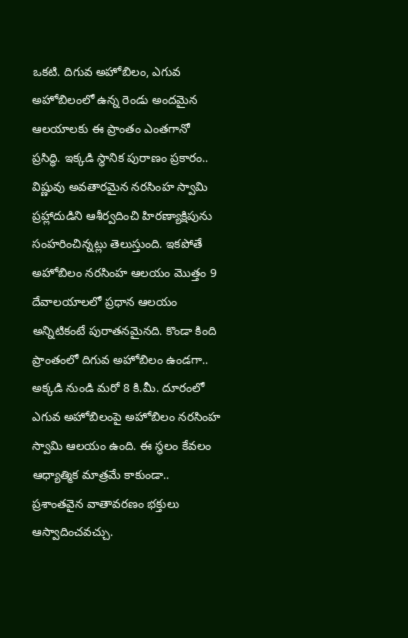ఒకటి. దిగువ అహోబిలం, ఎగువ అహోబిలంలో ఉన్న రెండు అందమైన ఆలయాలకు ఈ ప్రాంతం ఎంతగానో ప్రసిద్ధి. ఇక్కడి స్థానిక పురాణం ప్రకారం.. విష్ణువు అవతారమైన నరసింహ స్వామి ప్రహ్లాదుడిని ఆశీర్వదించి హిరణ్యాక్షిపును సంహరించిన్నట్లు తెలుస్తుంది. ఇకపోతే అహోబిలం నరసింహ ఆలయం మొత్తం 9 దేవాలయాలలో ప్రధాన ఆలయం అన్నిటికంటే పురాతనమైనది. కొండా కింది ప్రాంతంలో దిగువ అహోబిలం ఉండగా.. అక్కడి నుండి మరో 8 కి.మీ. దూరంలో ఎగువ అహోబిలంపై అహోబిలం నరసింహ స్వామి ఆలయం ఉంది. ఈ స్థలం కేవలం ఆధ్యాత్మిక మాత్రమే కాకుండా.. ప్రశాంతవైన వాతావరణం భక్తులు ఆస్వాదించవచ్చు.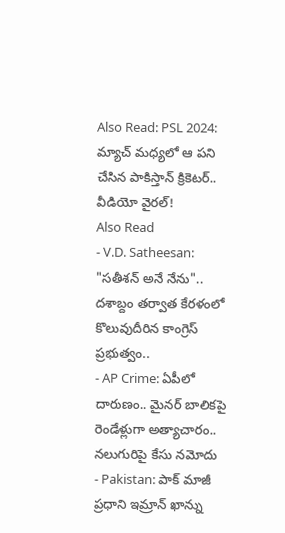Also Read: PSL 2024: మ్యాచ్ మధ్యలో ఆ పని చేసిన పాకిస్తాన్ క్రికెటర్.. వీడియో వైరల్!
Also Read
- V.D. Satheesan: "సతీశన్ అనే నేను".. దశాబ్దం తర్వాత కేరళంలో కొలువుదీరిన కాంగ్రెస్ ప్రభుత్వం..
- AP Crime: ఏపీలో దారుణం.. మైనర్ బాలికపై రెండేళ్లుగా అత్యాచారం.. నలుగురిపై కేసు నమోదు
- Pakistan: పాక్ మాజీ ప్రధాని ఇమ్రాన్ ఖాన్ను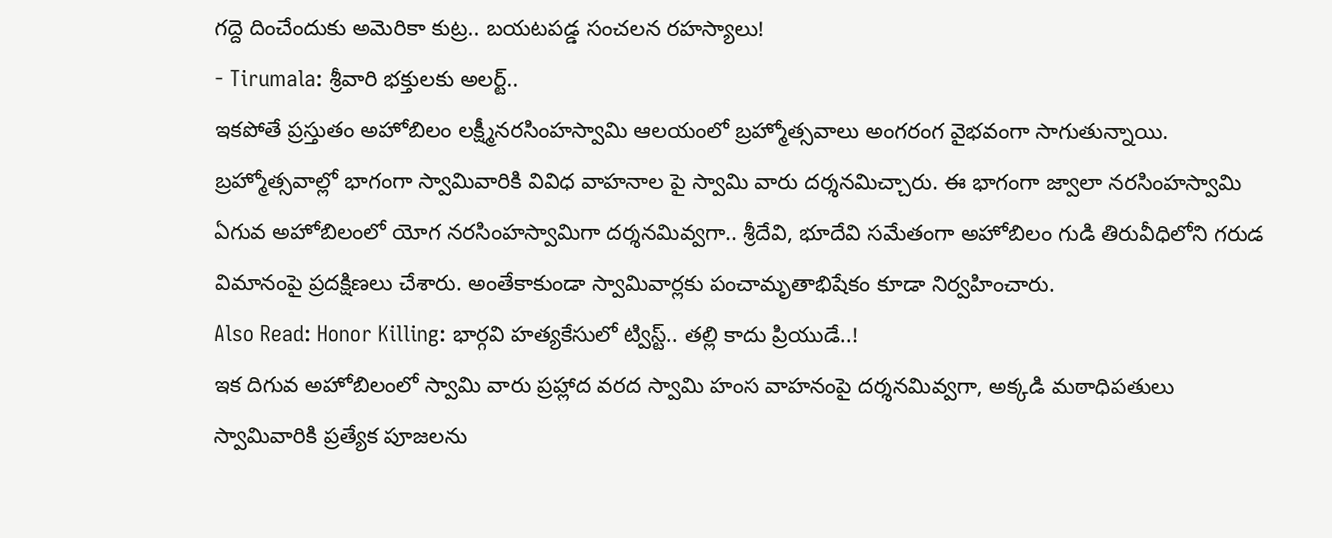గద్దె దించేందుకు అమెరికా కుట్ర.. బయటపడ్డ సంచలన రహస్యాలు!
- Tirumala: శ్రీవారి భక్తులకు అలర్ట్..
ఇకపోతే ప్రస్తుతం అహోబిలం లక్ష్మీనరసింహస్వామి ఆలయంలో బ్రహ్మోత్సవాలు అంగరంగ వైభవంగా సాగుతున్నాయి. బ్రహ్మోత్సవాల్లో భాగంగా స్వామివారికి వివిధ వాహనాల పై స్వామి వారు దర్శనమిచ్చారు. ఈ భాగంగా జ్వాలా నరసింహస్వామి ఏగువ అహోబిలంలో యోగ నరసింహస్వామిగా దర్శనమివ్వగా.. శ్రీదేవి, భూదేవి సమేతంగా అహోబిలం గుడి తిరువీధిలోని గరుడ విమానంపై ప్రదక్షిణలు చేశారు. అంతేకాకుండా స్వామివార్లకు పంచామృతాభిషేకం కూడా నిర్వహించారు.
Also Read: Honor Killing: భార్గవి హత్యకేసులో ట్విస్ట్.. తల్లి కాదు ప్రియుడే..!
ఇక దిగువ అహోబిలంలో స్వామి వారు ప్రహ్లాద వరద స్వామి హంస వాహనంపై దర్శనమివ్వగా, అక్కడి మఠాధిపతులు స్వామివారికి ప్రత్యేక పూజలను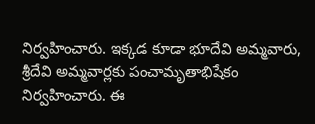నిర్వహించారు. ఇక్కడ కూడా భూదేవి అమ్మవారు, శ్రీదేవి అమ్మవార్లకు పంచామృతాభిషేకం నిర్వహించారు. ఈ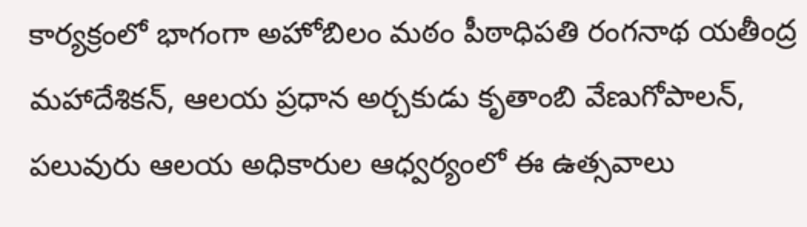కార్యక్రంలో భాగంగా అహోబిలం మఠం పీఠాధిపతి రంగనాథ యతీంద్ర మహాదేశికన్, ఆలయ ప్రధాన అర్చకుడు కృతాంబి వేణుగోపాలన్, పలువురు ఆలయ అధికారుల ఆధ్వర్యంలో ఈ ఉత్సవాలు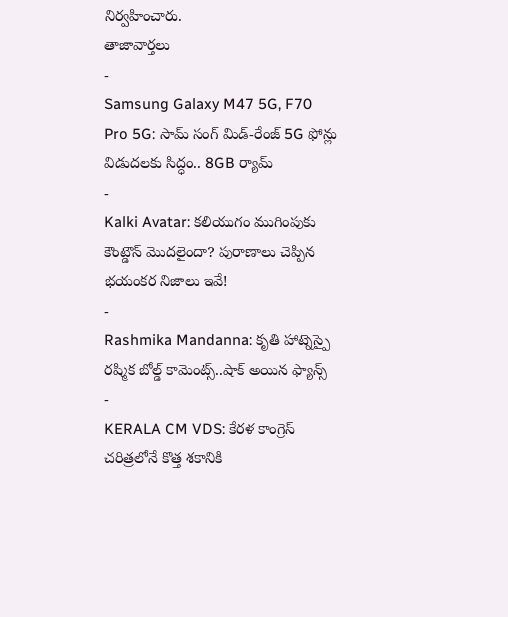నిర్వహించారు.
తాజావార్తలు
-
Samsung Galaxy M47 5G, F70 Pro 5G: సామ్ సంగ్ మిడ్-రేంజ్ 5G ఫోన్లు విడుదలకు సిద్ధం.. 8GB ర్యామ్
-
Kalki Avatar: కలియుగం ముగింపుకు కౌంట్డౌన్ మొదలైందా? పురాణాలు చెప్పిన భయంకర నిజాలు ఇవే!
-
Rashmika Mandanna: కృతి హాట్నెస్పై రష్మిక బోల్డ్ కామెంట్స్..షాక్ అయిన ఫ్యాన్స్
-
KERALA CM VDS: కేరళ కాంగ్రెస్ చరిత్రలోనే కొత్త శకానికి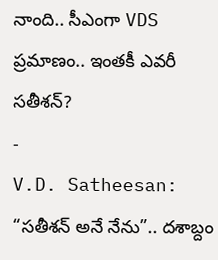నాంది.. సీఎంగా VDS ప్రమాణం.. ఇంతకీ ఎవరీ సతీశన్?
-
V.D. Satheesan: “సతీశన్ అనే నేను”.. దశాబ్దం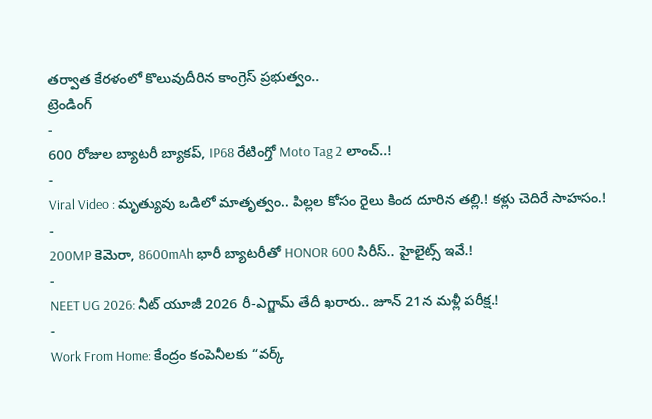తర్వాత కేరళంలో కొలువుదీరిన కాంగ్రెస్ ప్రభుత్వం..
ట్రెండింగ్
-
600 రోజుల బ్యాటరీ బ్యాకప్, IP68 రేటింగ్తో Moto Tag 2 లాంచ్..!
-
Viral Video : మృత్యువు ఒడిలో మాతృత్వం.. పిల్లల కోసం రైలు కింద దూరిన తల్లి.! కళ్లు చెదిరే సాహసం.!
-
200MP కెమెరా, 8600mAh భారీ బ్యాటరీతో HONOR 600 సిరీస్.. హైలైట్స్ ఇవే.!
-
NEET UG 2026: నీట్ యూజీ 2026 రీ-ఎగ్జామ్ తేదీ ఖరారు.. జూన్ 21న మళ్లీ పరీక్ష.!
-
Work From Home: కేంద్రం కంపెనీలకు “వర్క్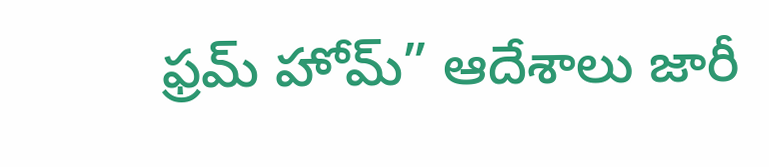ఫ్రమ్ హోమ్” ఆదేశాలు జారీ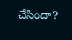చేసిందా?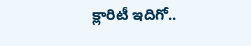క్లారిటీ ఇదిగో..